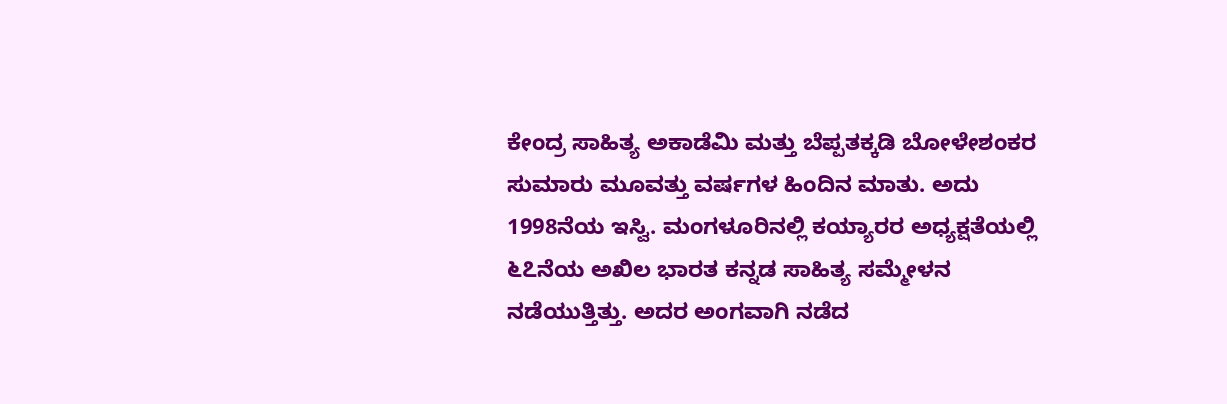ಕೇಂದ್ರ ಸಾಹಿತ್ಯ ಅಕಾಡೆಮಿ ಮತ್ತು ಬೆಪ್ಪತಕ್ಕಡಿ ಬೋಳೇಶಂಕರ
ಸುಮಾರು ಮೂವತ್ತು ವರ್ಷಗಳ ಹಿಂದಿನ ಮಾತು. ಅದು 1998ನೆಯ ಇಸ್ವಿ. ಮಂಗಳೂರಿನಲ್ಲಿ ಕಯ್ಯಾರರ ಅಧ್ಯಕ್ಷತೆಯಲ್ಲಿ ೬೭ನೆಯ ಅಖಿಲ ಭಾರತ ಕನ್ನಡ ಸಾಹಿತ್ಯ ಸಮ್ಮೇಳನ ನಡೆಯುತ್ತಿತ್ತು. ಅದರ ಅಂಗವಾಗಿ ನಡೆದ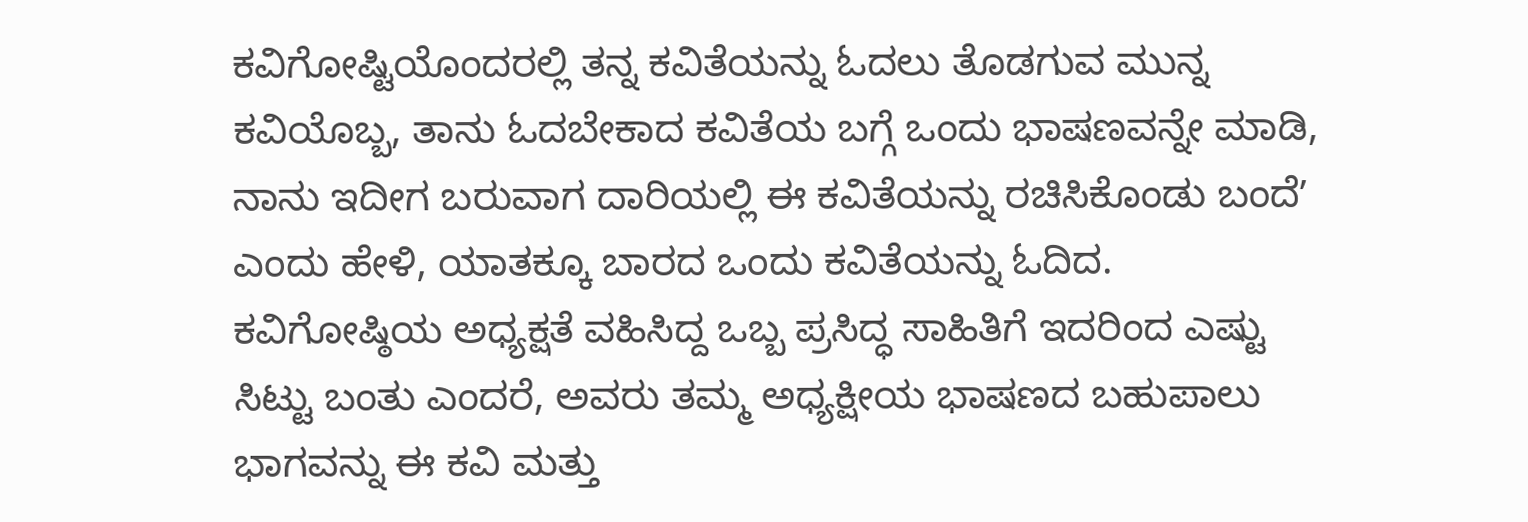ಕವಿಗೋಷ್ಟಿಯೊಂದರಲ್ಲಿ ತನ್ನ ಕವಿತೆಯನ್ನು ಓದಲು ತೊಡಗುವ ಮುನ್ನ ಕವಿಯೊಬ್ಬ, ತಾನು ಓದಬೇಕಾದ ಕವಿತೆಯ ಬಗ್ಗೆ ಒಂದು ಭಾಷಣವನ್ನೇ ಮಾಡಿ, ನಾನು ಇದೀಗ ಬರುವಾಗ ದಾರಿಯಲ್ಲಿ ಈ ಕವಿತೆಯನ್ನು ರಚಿಸಿಕೊಂಡು ಬಂದೆʼ ಎಂದು ಹೇಳಿ, ಯಾತಕ್ಕೂ ಬಾರದ ಒಂದು ಕವಿತೆಯನ್ನು ಓದಿದ. ಕವಿಗೋಷ್ಠಿಯ ಅಧ್ಯಕ್ಷತೆ ವಹಿಸಿದ್ದ ಒಬ್ಬ ಪ್ರಸಿದ್ಧ ಸಾಹಿತಿಗೆ ಇದರಿಂದ ಎಷ್ಟು ಸಿಟ್ಟು ಬಂತು ಎಂದರೆ, ಅವರು ತಮ್ಮ ಅಧ್ಯಕ್ಷೀಯ ಭಾಷಣದ ಬಹುಪಾಲು ಭಾಗವನ್ನು ಈ ಕವಿ ಮತ್ತು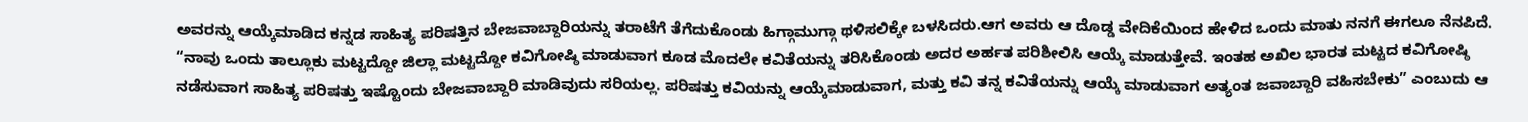ಅವರನ್ನು ಆಯ್ಕೆಮಾಡಿದ ಕನ್ನಡ ಸಾಹಿತ್ಯ ಪರಿಷತ್ತಿನ ಬೇಜವಾಬ್ದಾರಿಯನ್ನು ತರಾಟೆಗೆ ತೆಗೆದುಕೊಂಡು ಹಿಗ್ಗಾಮುಗ್ಗಾ ಥಳಿಸಲಿಕ್ಕೇ ಬಳಸಿದರು.ಆಗ ಅವರು ಆ ದೊಡ್ಡ ವೇದಿಕೆಯಿಂದ ಹೇಳಿದ ಒಂದು ಮಾತು ನನಗೆ ಈಗಲೂ ನೆನಪಿದೆ. “ನಾವು ಒಂದು ತಾಲ್ಲೂಕು ಮಟ್ಟದ್ದೋ ಜಿಲ್ಲಾ ಮಟ್ಟದ್ದೋ ಕವಿಗೋಷ್ಠಿ ಮಾಡುವಾಗ ಕೂಡ ಮೊದಲೇ ಕವಿತೆಯನ್ನು ತರಿಸಿಕೊಂಡು ಅದರ ಅರ್ಹತ ಪರಿಶೀಲಿಸಿ ಆಯ್ಕೆ ಮಾಡುತ್ತೇವೆ. ಇಂತಹ ಅಖಿಲ ಭಾರತ ಮಟ್ಟದ ಕವಿಗೋಷ್ಠಿ ನಡೆಸುವಾಗ ಸಾಹಿತ್ಯ ಪರಿಷತ್ತು ಇಷ್ಟೊಂದು ಬೇಜವಾಬ್ದಾರಿ ಮಾಡಿವುದು ಸರಿಯಲ್ಲ. ಪರಿಷತ್ತು ಕವಿಯನ್ನು ಆಯ್ಕೆಮಾಡುವಾಗ, ಮತ್ತು ಕವಿ ತನ್ನ ಕವಿತೆಯನ್ನು ಆಯ್ಕೆ ಮಾಡುವಾಗ ಅತ್ಯಂತ ಜವಾಬ್ದಾರಿ ವಹಿಸಬೇಕು” ಎಂಬುದು ಆ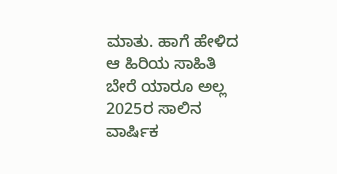ಮಾತು. ಹಾಗೆ ಹೇಳಿದ ಆ ಹಿರಿಯ ಸಾಹಿತಿ ಬೇರೆ ಯಾರೂ ಅಲ್ಲ 2025ರ ಸಾಲಿನ ವಾರ್ಷಿಕ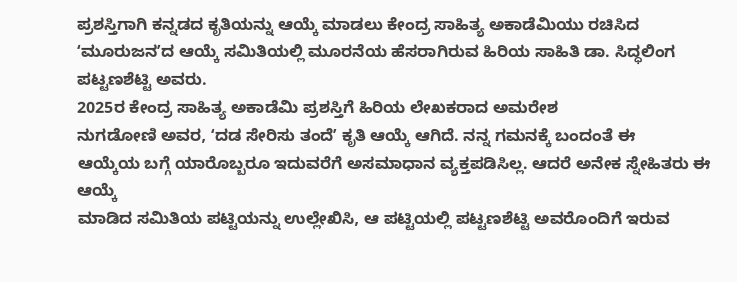ಪ್ರಶಸ್ತಿಗಾಗಿ ಕನ್ನಡದ ಕೃತಿಯನ್ನು ಆಯ್ಕೆ ಮಾಡಲು ಕೇಂದ್ರ ಸಾಹಿತ್ಯ ಅಕಾಡೆಮಿಯು ರಚಿಸಿದ ʻಮೂರುಜನʼದ ಆಯ್ಕೆ ಸಮಿತಿಯಲ್ಲಿ ಮೂರನೆಯ ಹೆಸರಾಗಿರುವ ಹಿರಿಯ ಸಾಹಿತಿ ಡಾ. ಸಿದ್ಧಲಿಂಗ ಪಟ್ಟಣಶೆಟ್ಟಿ ಅವರು.
2025ರ ಕೇಂದ್ರ ಸಾಹಿತ್ಯ ಅಕಾಡೆಮಿ ಪ್ರಶಸ್ತಿಗೆ ಹಿರಿಯ ಲೇಖಕರಾದ ಅಮರೇಶ
ನುಗಡೋಣಿ ಅವರ, ʻದಡ ಸೇರಿಸು ತಂದೆʼ ಕೃತಿ ಆಯ್ಕೆ ಆಗಿದೆ. ನನ್ನ ಗಮನಕ್ಕೆ ಬಂದಂತೆ ಈ
ಆಯ್ಕೆಯ ಬಗ್ಗೆ ಯಾರೊಬ್ಬರೂ ಇದುವರೆಗೆ ಅಸಮಾಧಾನ ವ್ಯಕ್ತಪಡಿಸಿಲ್ಲ. ಆದರೆ ಅನೇಕ ಸ್ನೇಹಿತರು ಈ ಆಯ್ಕೆ
ಮಾಡಿದ ಸಮಿತಿಯ ಪಟ್ಟಿಯನ್ನು ಉಲ್ಲೇಖಿಸಿ, ಆ ಪಟ್ಟಿಯಲ್ಲಿ ಪಟ್ಟಣಶೆಟ್ಟಿ ಅವರೊಂದಿಗೆ ಇರುವ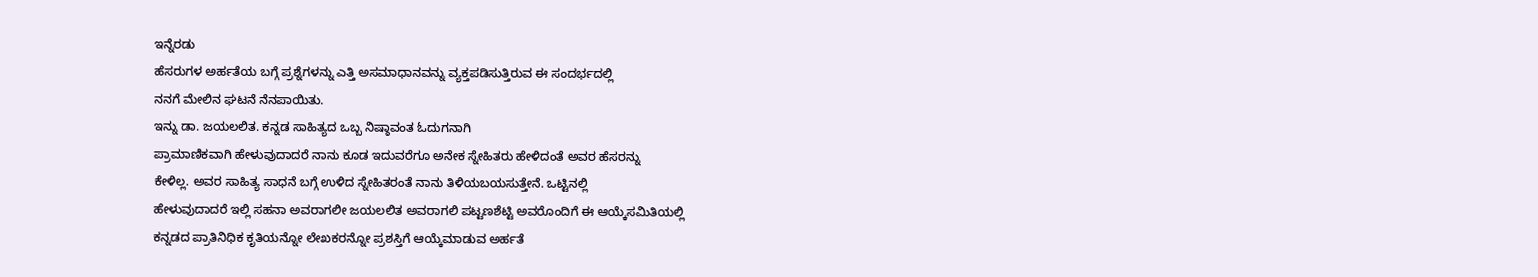ಇನ್ನೆರಡು
ಹೆಸರುಗಳ ಅರ್ಹತೆಯ ಬಗ್ಗೆ ಪ್ರಶ್ನೆಗಳನ್ನು ಎತ್ತಿ ಅಸಮಾಧಾನವನ್ನು ವ್ಯಕ್ತಪಡಿಸುತ್ತಿರುವ ಈ ಸಂದರ್ಭದಲ್ಲಿ
ನನಗೆ ಮೇಲಿನ ಘಟನೆ ನೆನಪಾಯಿತು.
ಇನ್ನು ಡಾ. ಜಯಲಲಿತ. ಕನ್ನಡ ಸಾಹಿತ್ಯದ ಒಬ್ಬ ನಿಷ್ಠಾವಂತ ಓದುಗನಾಗಿ
ಪ್ರಾಮಾಣಿಕವಾಗಿ ಹೇಳುವುದಾದರೆ ನಾನು ಕೂಡ ಇದುವರೆಗೂ ಅನೇಕ ಸ್ನೇಹಿತರು ಹೇಳಿದಂತೆ ಅವರ ಹೆಸರನ್ನು
ಕೇಳಿಲ್ಲ. ಅವರ ಸಾಹಿತ್ಯ ಸಾಧನೆ ಬಗ್ಗೆ ಉಳಿದ ಸ್ನೇಹಿತರಂತೆ ನಾನು ತಿಳಿಯಬಯಸುತ್ತೇನೆ. ಒಟ್ಟಿನಲ್ಲಿ
ಹೇಳುವುದಾದರೆ ಇಲ್ಲಿ ಸಹನಾ ಅವರಾಗಲೀ ಜಯಲಲಿತ ಅವರಾಗಲಿ ಪಟ್ಟಣಶೆಟ್ಟಿ ಅವರೊಂದಿಗೆ ಈ ಆಯ್ಕೆಸಮಿತಿಯಲ್ಲಿ
ಕನ್ನಡದ ಪ್ರಾತಿನಿಧಿಕ ಕೃತಿಯನ್ನೋ ಲೇಖಕರನ್ನೋ ಪ್ರಶಸ್ತಿಗೆ ಆಯ್ಕೆಮಾಡುವ ಅರ್ಹತೆ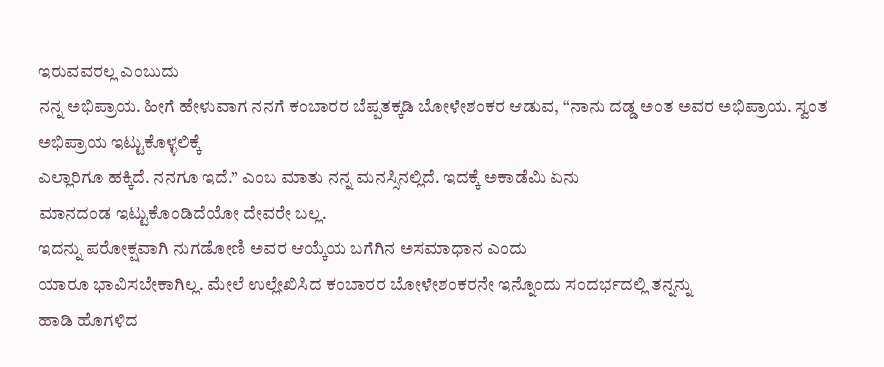ಇರುವವರಲ್ಲ ಎಂಬುದು
ನನ್ನ ಅಭಿಪ್ರಾಯ. ಹೀಗೆ ಹೇಳುವಾಗ ನನಗೆ ಕಂಬಾರರ ಬೆಪ್ಪತಕ್ಕಡಿ ಬೋಳೇಶಂಕರ ಆಡುವ, “ನಾನು ದಡ್ಡ ಅಂತ ಅವರ ಅಭಿಪ್ರಾಯ. ಸ್ವಂತ ಅಭಿಪ್ರಾಯ ಇಟ್ಟುಕೊಳ್ಳಲಿಕ್ಕೆ
ಎಲ್ಲಾರಿಗೂ ಹಕ್ಕಿದೆ. ನನಗೂ ಇದೆ.” ಎಂಬ ಮಾತು ನನ್ನ ಮನಸ್ಸಿನಲ್ಲಿದೆ. ಇದಕ್ಕೆ ಅಕಾಡೆಮಿ ಏನು
ಮಾನದಂಡ ಇಟ್ಟುಕೊಂಡಿದೆಯೋ ದೇವರೇ ಬಲ್ಲ.
ಇದನ್ನು ಪರೋಕ್ಷವಾಗಿ ನುಗಡೋಣಿ ಅವರ ಆಯ್ಕೆಯ ಬಗೆಗಿನ ಅಸಮಾಧಾನ ಎಂದು
ಯಾರೂ ಭಾವಿಸಬೇಕಾಗಿಲ್ಲ. ಮೇಲೆ ಉಲ್ಲೇಖಿಸಿದ ಕಂಬಾರರ ಬೋಳೇಶಂಕರನೇ ಇನ್ನೊಂದು ಸಂದರ್ಭದಲ್ಲಿ ತನ್ನನ್ನು
ಹಾಡಿ ಹೊಗಳಿದ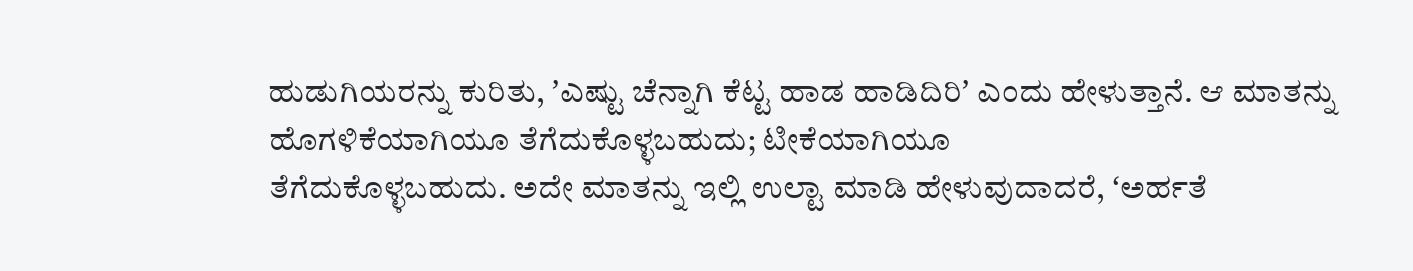ಹುಡುಗಿಯರನ್ನು ಕುರಿತು, ʼಎಷ್ಟು ಚೆನ್ನಾಗಿ ಕೆಟ್ಟ ಹಾಡ ಹಾಡಿದಿರಿʼ ಎಂದು ಹೇಳುತ್ತಾನೆ. ಆ ಮಾತನ್ನು ಹೊಗಳಿಕೆಯಾಗಿಯೂ ತೆಗೆದುಕೊಳ್ಳಬಹುದು; ಟೀಕೆಯಾಗಿಯೂ
ತೆಗೆದುಕೊಳ್ಳಬಹುದು. ಅದೇ ಮಾತನ್ನು ಇಲ್ಲಿ ಉಲ್ಟಾ ಮಾಡಿ ಹೇಳುವುದಾದರೆ, ʻಅರ್ಹತೆ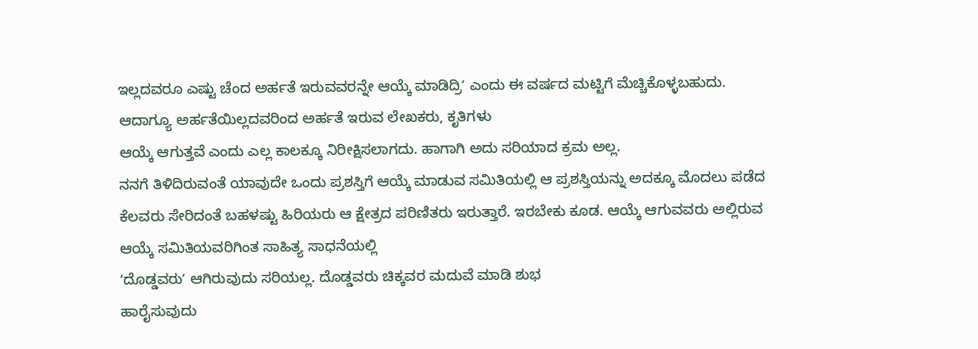ಇಲ್ಲದವರೂ ಎಷ್ಟು ಚೆಂದ ಅರ್ಹತೆ ಇರುವವರನ್ನೇ ಆಯ್ಕೆ ಮಾಡಿದ್ರಿʼ ಎಂದು ಈ ವರ್ಷದ ಮಟ್ಟಿಗೆ ಮೆಚ್ಚಿಕೊಳ್ಳಬಹುದು. ಆದಾಗ್ಯೂ ಅರ್ಹತೆಯಿಲ್ಲದವರಿಂದ ಅರ್ಹತೆ ಇರುವ ಲೇಖಕರು, ಕೃತಿಗಳು
ಆಯ್ಕೆ ಆಗುತ್ತವೆ ಎಂದು ಎಲ್ಲ ಕಾಲಕ್ಕೂ ನಿರೀಕ್ಷಿಸಲಾಗದು. ಹಾಗಾಗಿ ಅದು ಸರಿಯಾದ ಕ್ರಮ ಅಲ್ಲ.
ನನಗೆ ತಿಳಿದಿರುವಂತೆ ಯಾವುದೇ ಒಂದು ಪ್ರಶಸ್ತಿಗೆ ಆಯ್ಕೆ ಮಾಡುವ ಸಮಿತಿಯಲ್ಲಿ ಆ ಪ್ರಶಸ್ತಿಯನ್ನು ಅದಕ್ಕೂ ಮೊದಲು ಪಡೆದ ಕೆಲವರು ಸೇರಿದಂತೆ ಬಹಳಷ್ಟು ಹಿರಿಯರು ಆ ಕ್ಷೇತ್ರದ ಪರಿಣಿತರು ಇರುತ್ತಾರೆ. ಇರಬೇಕು ಕೂಡ. ಆಯ್ಕೆ ಆಗುವವರು ಅಲ್ಲಿರುವ ಆಯ್ಕೆ ಸಮಿತಿಯವರಿಗಿಂತ ಸಾಹಿತ್ಯ ಸಾಧನೆಯಲ್ಲಿ
ʻದೊಡ್ಡವರುʼ ಆಗಿರುವುದು ಸರಿಯಲ್ಲ. ದೊಡ್ಡವರು ಚಿಕ್ಕವರ ಮದುವೆ ಮಾಡಿ ಶುಭ
ಹಾರೈಸುವುದು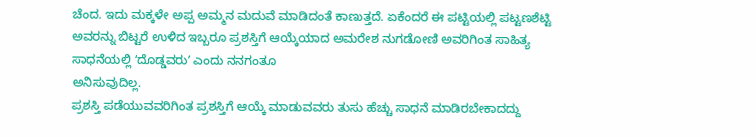ಚೆಂದ. ಇದು ಮಕ್ಕಳೇ ಅಪ್ಪ ಅಮ್ಮನ ಮದುವೆ ಮಾಡಿದಂತೆ ಕಾಣುತ್ತದೆ. ಏಕೆಂದರೆ ಈ ಪಟ್ಟಿಯಲ್ಲಿ ಪಟ್ಟಣಶೆಟ್ಟಿ ಅವರನ್ನು ಬಿಟ್ಟರೆ ಉಳಿದ ಇಬ್ಬರೂ ಪ್ರಶಸ್ತಿಗೆ ಆಯ್ಕೆಯಾದ ಅಮರೇಶ ನುಗಡೋಣಿ ಅವರಿಗಿಂತ ಸಾಹಿತ್ಯ ಸಾಧನೆಯಲ್ಲಿ ʻದೊಡ್ಡವರುʼ ಎಂದು ನನಗಂತೂ
ಅನಿಸುವುದಿಲ್ಲ.
ಪ್ರಶಸ್ತಿ ಪಡೆಯುವವರಿಗಿಂತ ಪ್ರಶಸ್ತಿಗೆ ಆಯ್ಕೆ ಮಾಡುವವರು ತುಸು ಹೆಚ್ಚು ಸಾಧನೆ ಮಾಡಿರಬೇಕಾದದ್ದು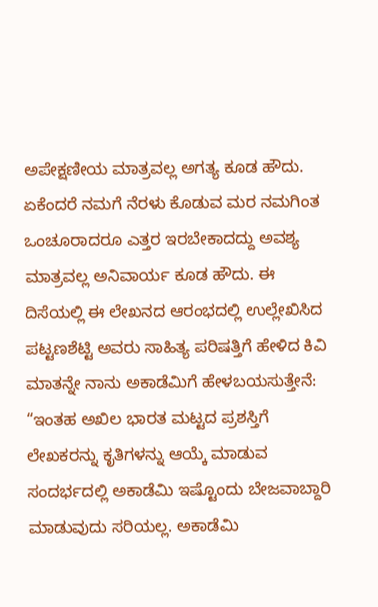ಅಪೇಕ್ಷಣೀಯ ಮಾತ್ರವಲ್ಲ ಅಗತ್ಯ ಕೂಡ ಹೌದು. ಏಕೆಂದರೆ ನಮಗೆ ನೆರಳು ಕೊಡುವ ಮರ ನಮಗಿಂತ ಒಂಚೂರಾದರೂ ಎತ್ತರ ಇರಬೇಕಾದದ್ದು ಅವಶ್ಯ ಮಾತ್ರವಲ್ಲ ಅನಿವಾರ್ಯ ಕೂಡ ಹೌದು. ಈ ದಿಸೆಯಲ್ಲಿ ಈ ಲೇಖನದ ಆರಂಭದಲ್ಲಿ ಉಲ್ಲೇಖಿಸಿದ ಪಟ್ಟಣಶೆಟ್ಟಿ ಅವರು ಸಾಹಿತ್ಯ ಪರಿಷತ್ತಿಗೆ ಹೇಳಿದ ಕಿವಿ ಮಾತನ್ನೇ ನಾನು ಅಕಾಡೆಮಿಗೆ ಹೇಳಬಯಸುತ್ತೇನೆ: “ಇಂತಹ ಅಖಿಲ ಭಾರತ ಮಟ್ಟದ ಪ್ರಶಸ್ತಿಗೆ ಲೇಖಕರನ್ನು ಕೃತಿಗಳನ್ನು ಆಯ್ಕೆ ಮಾಡುವ ಸಂದರ್ಭದಲ್ಲಿ ಅಕಾಡೆಮಿ ಇಷ್ಟೊಂದು ಬೇಜವಾಬ್ದಾರಿ ಮಾಡುವುದು ಸರಿಯಲ್ಲ. ಅಕಾಡೆಮಿ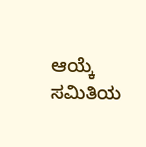ಆಯ್ಕೆ ಸಮಿತಿಯ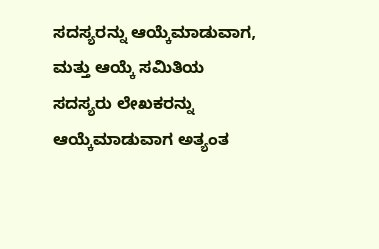ಸದಸ್ಯರನ್ನು ಆಯ್ಕೆಮಾಡುವಾಗ, ಮತ್ತು ಆಯ್ಕೆ ಸಮಿತಿಯ ಸದಸ್ಯರು ಲೇಖಕರನ್ನು ಆಯ್ಕೆಮಾಡುವಾಗ ಅತ್ಯಂತ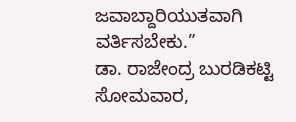ಜವಾಬ್ದಾರಿಯುತವಾಗಿ ವರ್ತಿಸಬೇಕು.”
ಡಾ. ರಾಜೇಂದ್ರ ಬುರಡಿಕಟ್ಟಿ
ಸೋಮವಾರ,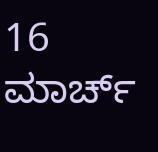16 ಮಾರ್ಚ್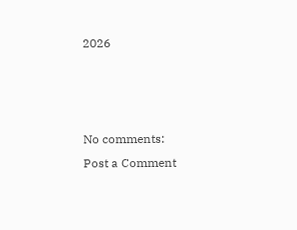2026



No comments:
Post a Comment